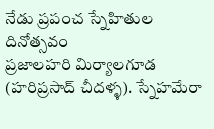నేడు ప్రపంచ స్నేహితుల దినోత్సవం
ప్రజాలహరి మిర్యాలగూడ (హరిప్రసాద్ చీదళ్ళ). స్నేహమేరా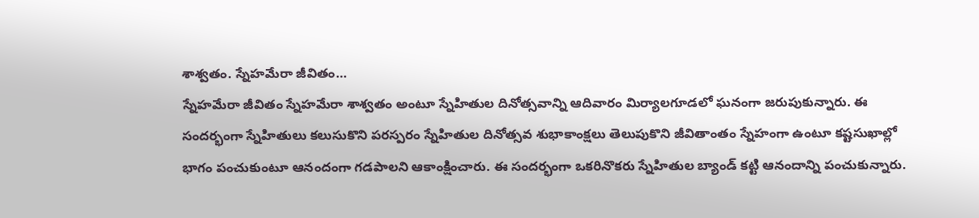శాశ్వతం. స్నేహమేరా జీవితం…
స్నేహమేరా జీవితం స్నేహమేరా శాశ్వతం అంటూ స్నేహితుల దినోత్సవాన్ని ఆదివారం మిర్యాలగూడలో ఘనంగా జరుపుకున్నారు. ఈ సందర్భంగా స్నేహితులు కలుసుకొని పరస్పరం స్నేహితుల దినోత్సవ శుభాకాంక్షలు తెలుపుకొని జీవితాంతం స్నేహంగా ఉంటూ కష్టసుఖాల్లో భాగం పంచుకుంటూ ఆనందంగా గడపాలని ఆకాంక్షించారు. ఈ సందర్భంగా ఒకరినొకరు స్నేహితుల బ్యాండ్ కట్టి ఆనందాన్ని పంచుకున్నారు.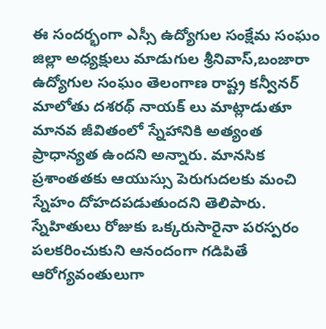ఈ సందర్భంగా ఎస్సీ ఉద్యోగుల సంక్షేమ సంఘం జిల్లా అధ్యక్షులు మాడుగుల శ్రీనివాస్,బంజారా ఉద్యోగుల సంఘం తెలంగాణ రాష్ట్ర కన్వీనర్ మాలోతు దశరథ్ నాయక్ లు మాట్లాడుతూ మానవ జీవితంలో స్నేహానికి అత్యంత ప్రాధాన్యత ఉందని అన్నారు. మానసిక ప్రశాంతతకు ఆయుస్సు పెరుగుదలకు మంచి స్నేహం దోహదపడుతుందని తెలిపారు. స్నేహితులు రోజుకు ఒక్కరుసారైనా పరస్పరం పలకరించుకుని ఆనందంగా గడిపితే ఆరోగ్యవంతులుగా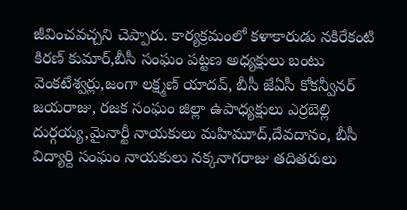జీవించవచ్చని చెప్పారు. కార్యక్రమంలో కళాకారుడు నకిరేకంటి కిరణ్ కుమార్,బీసీ సంఘం పట్టణ అధ్యక్షులు బంటు వెంకటేశ్వర్లు,జంగా లక్ష్మణ్ యాదవ్, బీసీ జేఏసీ కోకన్వీనర్ జయరాజు, రజక సంఘం జిల్లా ఉపాధ్యక్షులు ఎర్రబెల్లి దుర్గయ్య,మైనార్టీ నాయకులు మహిమూద్,దేవదానం, బీసీ విద్యార్ది సంఘం నాయకులు నక్కనాగరాజు తదితరులు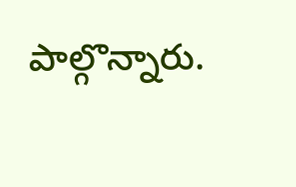పాల్గొన్నారు.